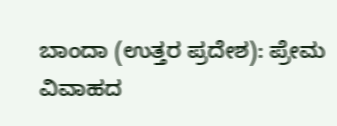ಬಾಂದಾ (ಉತ್ತರ ಪ್ರದೇಶ): ಪ್ರೇಮ ವಿವಾಹದ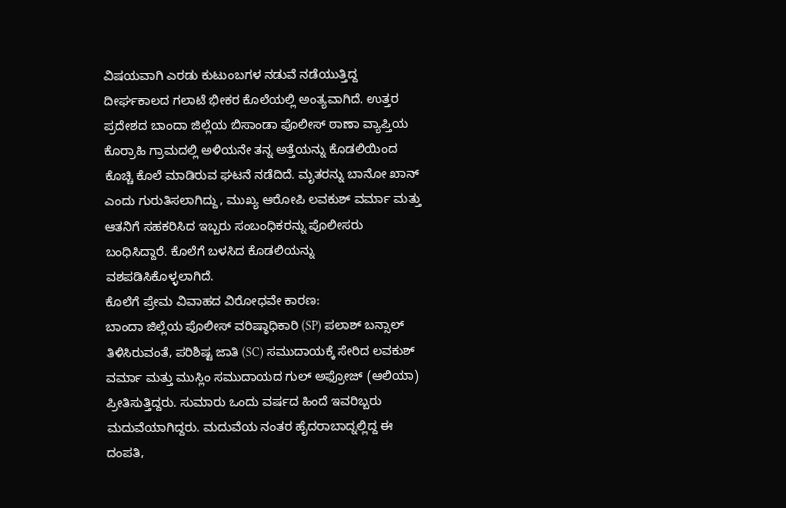ವಿಷಯವಾಗಿ ಎರಡು ಕುಟುಂಬಗಳ ನಡುವೆ ನಡೆಯುತ್ತಿದ್ದ ದೀರ್ಘಕಾಲದ ಗಲಾಟೆ ಭೀಕರ ಕೊಲೆಯಲ್ಲಿ ಅಂತ್ಯವಾಗಿದೆ. ಉತ್ತರ ಪ್ರದೇಶದ ಬಾಂದಾ ಜಿಲ್ಲೆಯ ಬಿಸಾಂಡಾ ಪೊಲೀಸ್ ಠಾಣಾ ವ್ಯಾಪ್ತಿಯ ಕೊರ್ರಾಹಿ ಗ್ರಾಮದಲ್ಲಿ ಅಳಿಯನೇ ತನ್ನ ಅತ್ತೆಯನ್ನು ಕೊಡಲಿಯಿಂದ ಕೊಚ್ಚಿ ಕೊಲೆ ಮಾಡಿರುವ ಘಟನೆ ನಡೆದಿದೆ. ಮೃತರನ್ನು ಬಾನೋ ಖಾನ್ ಎಂದು ಗುರುತಿಸಲಾಗಿದ್ದು, ಮುಖ್ಯ ಆರೋಪಿ ಲವಕುಶ್ ವರ್ಮಾ ಮತ್ತು ಆತನಿಗೆ ಸಹಕರಿಸಿದ ಇಬ್ಬರು ಸಂಬಂಧಿಕರನ್ನು ಪೊಲೀಸರು ಬಂಧಿಸಿದ್ದಾರೆ. ಕೊಲೆಗೆ ಬಳಸಿದ ಕೊಡಲಿಯನ್ನು ವಶಪಡಿಸಿಕೊಳ್ಳಲಾಗಿದೆ.
ಕೊಲೆಗೆ ಪ್ರೇಮ ವಿವಾಹದ ವಿರೋಧವೇ ಕಾರಣ:
ಬಾಂದಾ ಜಿಲ್ಲೆಯ ಪೊಲೀಸ್ ವರಿಷ್ಠಾಧಿಕಾರಿ (SP) ಪಲಾಶ್ ಬನ್ಸಾಲ್ ತಿಳಿಸಿರುವಂತೆ, ಪರಿಶಿಷ್ಟ ಜಾತಿ (SC) ಸಮುದಾಯಕ್ಕೆ ಸೇರಿದ ಲವಕುಶ್ ವರ್ಮಾ ಮತ್ತು ಮುಸ್ಲಿಂ ಸಮುದಾಯದ ಗುಲ್ ಅಫ್ರೋಜ್ (ಆಲಿಯಾ) ಪ್ರೀತಿಸುತ್ತಿದ್ದರು. ಸುಮಾರು ಒಂದು ವರ್ಷದ ಹಿಂದೆ ಇವರಿಬ್ಬರು ಮದುವೆಯಾಗಿದ್ದರು. ಮದುವೆಯ ನಂತರ ಹೈದರಾಬಾದ್ನಲ್ಲಿದ್ದ ಈ ದಂಪತಿ,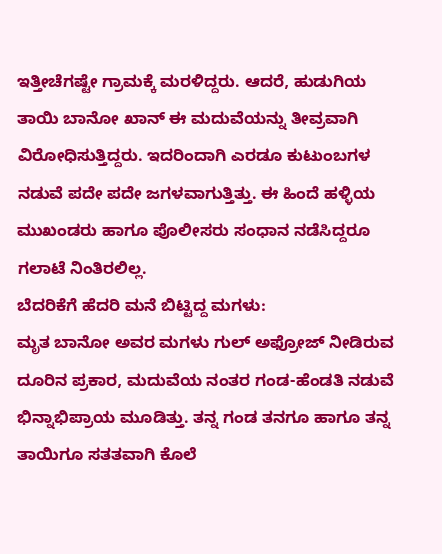ಇತ್ತೀಚೆಗಷ್ಟೇ ಗ್ರಾಮಕ್ಕೆ ಮರಳಿದ್ದರು. ಆದರೆ, ಹುಡುಗಿಯ ತಾಯಿ ಬಾನೋ ಖಾನ್ ಈ ಮದುವೆಯನ್ನು ತೀವ್ರವಾಗಿ ವಿರೋಧಿಸುತ್ತಿದ್ದರು. ಇದರಿಂದಾಗಿ ಎರಡೂ ಕುಟುಂಬಗಳ ನಡುವೆ ಪದೇ ಪದೇ ಜಗಳವಾಗುತ್ತಿತ್ತು. ಈ ಹಿಂದೆ ಹಳ್ಳಿಯ ಮುಖಂಡರು ಹಾಗೂ ಪೊಲೀಸರು ಸಂಧಾನ ನಡೆಸಿದ್ದರೂ ಗಲಾಟೆ ನಿಂತಿರಲಿಲ್ಲ.
ಬೆದರಿಕೆಗೆ ಹೆದರಿ ಮನೆ ಬಿಟ್ಟಿದ್ದ ಮಗಳು:
ಮೃತ ಬಾನೋ ಅವರ ಮಗಳು ಗುಲ್ ಅಫ್ರೋಜ್ ನೀಡಿರುವ ದೂರಿನ ಪ್ರಕಾರ, ಮದುವೆಯ ನಂತರ ಗಂಡ-ಹೆಂಡತಿ ನಡುವೆ ಭಿನ್ನಾಭಿಪ್ರಾಯ ಮೂಡಿತ್ತು. ತನ್ನ ಗಂಡ ತನಗೂ ಹಾಗೂ ತನ್ನ ತಾಯಿಗೂ ಸತತವಾಗಿ ಕೊಲೆ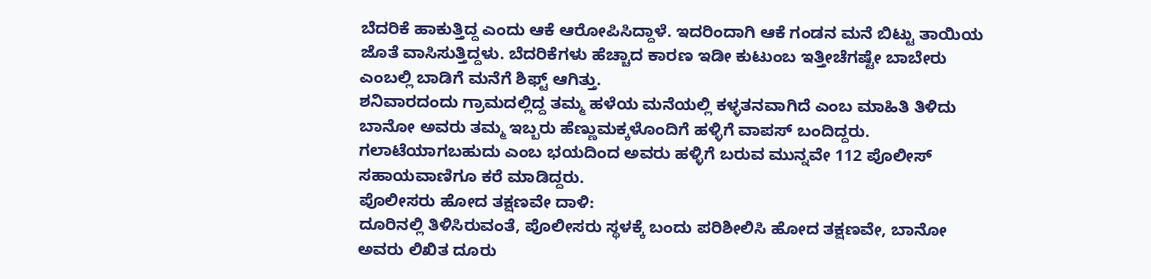ಬೆದರಿಕೆ ಹಾಕುತ್ತಿದ್ದ ಎಂದು ಆಕೆ ಆರೋಪಿಸಿದ್ದಾಳೆ. ಇದರಿಂದಾಗಿ ಆಕೆ ಗಂಡನ ಮನೆ ಬಿಟ್ಟು ತಾಯಿಯ ಜೊತೆ ವಾಸಿಸುತ್ತಿದ್ದಳು. ಬೆದರಿಕೆಗಳು ಹೆಚ್ಚಾದ ಕಾರಣ ಇಡೀ ಕುಟುಂಬ ಇತ್ತೀಚೆಗಷ್ಟೇ ಬಾಬೇರು ಎಂಬಲ್ಲಿ ಬಾಡಿಗೆ ಮನೆಗೆ ಶಿಫ್ಟ್ ಆಗಿತ್ತು.
ಶನಿವಾರದಂದು ಗ್ರಾಮದಲ್ಲಿದ್ದ ತಮ್ಮ ಹಳೆಯ ಮನೆಯಲ್ಲಿ ಕಳ್ಳತನವಾಗಿದೆ ಎಂಬ ಮಾಹಿತಿ ತಿಳಿದು ಬಾನೋ ಅವರು ತಮ್ಮ ಇಬ್ಬರು ಹೆಣ್ಣುಮಕ್ಕಳೊಂದಿಗೆ ಹಳ್ಳಿಗೆ ವಾಪಸ್ ಬಂದಿದ್ದರು. ಗಲಾಟೆಯಾಗಬಹುದು ಎಂಬ ಭಯದಿಂದ ಅವರು ಹಳ್ಳಿಗೆ ಬರುವ ಮುನ್ನವೇ 112 ಪೊಲೀಸ್ ಸಹಾಯವಾಣಿಗೂ ಕರೆ ಮಾಡಿದ್ದರು.
ಪೊಲೀಸರು ಹೋದ ತಕ್ಷಣವೇ ದಾಳಿ:
ದೂರಿನಲ್ಲಿ ತಿಳಿಸಿರುವಂತೆ, ಪೊಲೀಸರು ಸ್ಥಳಕ್ಕೆ ಬಂದು ಪರಿಶೀಲಿಸಿ ಹೋದ ತಕ್ಷಣವೇ, ಬಾನೋ ಅವರು ಲಿಖಿತ ದೂರು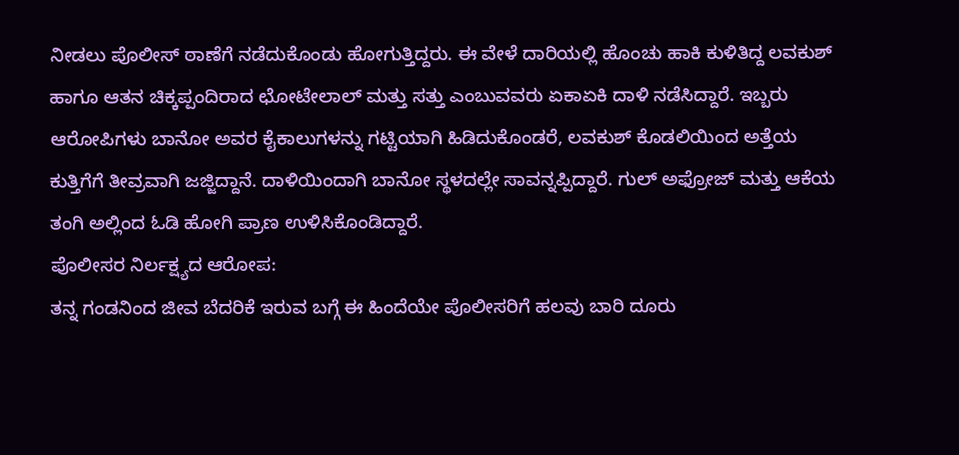ನೀಡಲು ಪೊಲೀಸ್ ಠಾಣೆಗೆ ನಡೆದುಕೊಂಡು ಹೋಗುತ್ತಿದ್ದರು. ಈ ವೇಳೆ ದಾರಿಯಲ್ಲಿ ಹೊಂಚು ಹಾಕಿ ಕುಳಿತಿದ್ದ ಲವಕುಶ್ ಹಾಗೂ ಆತನ ಚಿಕ್ಕಪ್ಪಂದಿರಾದ ಛೋಟೇಲಾಲ್ ಮತ್ತು ಸತ್ತು ಎಂಬುವವರು ಏಕಾಏಕಿ ದಾಳಿ ನಡೆಸಿದ್ದಾರೆ. ಇಬ್ಬರು ಆರೋಪಿಗಳು ಬಾನೋ ಅವರ ಕೈಕಾಲುಗಳನ್ನು ಗಟ್ಟಿಯಾಗಿ ಹಿಡಿದುಕೊಂಡರೆ, ಲವಕುಶ್ ಕೊಡಲಿಯಿಂದ ಅತ್ತೆಯ ಕುತ್ತಿಗೆಗೆ ತೀವ್ರವಾಗಿ ಜಜ್ಜಿದ್ದಾನೆ. ದಾಳಿಯಿಂದಾಗಿ ಬಾನೋ ಸ್ಥಳದಲ್ಲೇ ಸಾವನ್ನಪ್ಪಿದ್ದಾರೆ. ಗುಲ್ ಅಫ್ರೋಜ್ ಮತ್ತು ಆಕೆಯ ತಂಗಿ ಅಲ್ಲಿಂದ ಓಡಿ ಹೋಗಿ ಪ್ರಾಣ ಉಳಿಸಿಕೊಂಡಿದ್ದಾರೆ.
ಪೊಲೀಸರ ನಿರ್ಲಕ್ಷ್ಯದ ಆರೋಪ:
ತನ್ನ ಗಂಡನಿಂದ ಜೀವ ಬೆದರಿಕೆ ಇರುವ ಬಗ್ಗೆ ಈ ಹಿಂದೆಯೇ ಪೊಲೀಸರಿಗೆ ಹಲವು ಬಾರಿ ದೂರು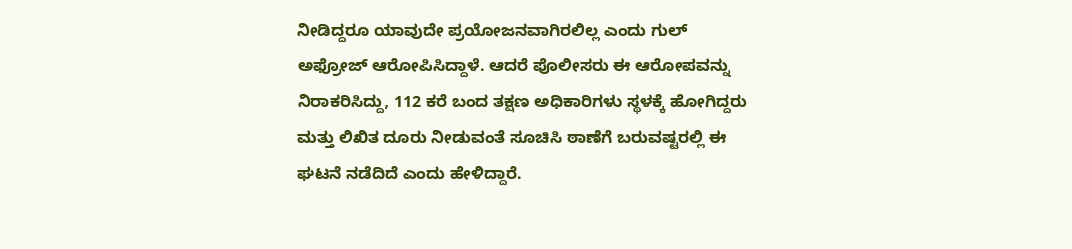ನೀಡಿದ್ದರೂ ಯಾವುದೇ ಪ್ರಯೋಜನವಾಗಿರಲಿಲ್ಲ ಎಂದು ಗುಲ್ ಅಫ್ರೋಜ್ ಆರೋಪಿಸಿದ್ದಾಳೆ. ಆದರೆ ಪೊಲೀಸರು ಈ ಆರೋಪವನ್ನು ನಿರಾಕರಿಸಿದ್ದು, 112 ಕರೆ ಬಂದ ತಕ್ಷಣ ಅಧಿಕಾರಿಗಳು ಸ್ಥಳಕ್ಕೆ ಹೋಗಿದ್ದರು ಮತ್ತು ಲಿಖಿತ ದೂರು ನೀಡುವಂತೆ ಸೂಚಿಸಿ ಠಾಣೆಗೆ ಬರುವಷ್ಟರಲ್ಲಿ ಈ ಘಟನೆ ನಡೆದಿದೆ ಎಂದು ಹೇಳಿದ್ದಾರೆ.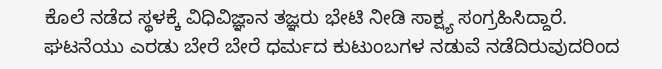ಕೊಲೆ ನಡೆದ ಸ್ಥಳಕ್ಕೆ ವಿಧಿವಿಜ್ಞಾನ ತಜ್ಞರು ಭೇಟಿ ನೀಡಿ ಸಾಕ್ಷ್ಯ ಸಂಗ್ರಹಿಸಿದ್ದಾರೆ. ಘಟನೆಯು ಎರಡು ಬೇರೆ ಬೇರೆ ಧರ್ಮದ ಕುಟುಂಬಗಳ ನಡುವೆ ನಡೆದಿರುವುದರಿಂದ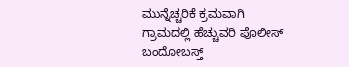ಮುನ್ನೆಚ್ಚರಿಕೆ ಕ್ರಮವಾಗಿ ಗ್ರಾಮದಲ್ಲಿ ಹೆಚ್ಚುವರಿ ಪೊಲೀಸ್ ಬಂದೋಬಸ್ತ್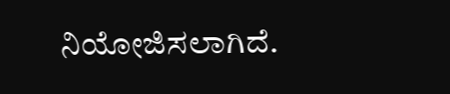ನಿಯೋಜಿಸಲಾಗಿದೆ.